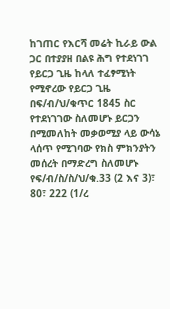ከገጠር የእርሻ መሬት ኪራይ ውል ጋር በተያያዘ በልዩ ሕግ የተደነገገ የይርጋ ጊዜ ከላለ ተፈፃሚነት የሚኖረው የይርጋ ጊዜ በፍ/ብ/ህ/ቁጥር 1845 ስር የተደነገገው ስለመሆኑ ይርጋን በሚመለከት መቃወሚያ ላይ ውሳኔ ላሰጥ የሚገባው የክስ ምክንያትን መሰረት በማድረግ ስለመሆኑ የፍ/ብ/ስ/ስ/ህ/ቁ.33 (2 እና 3)፣ 80፣ 222 (1/ረ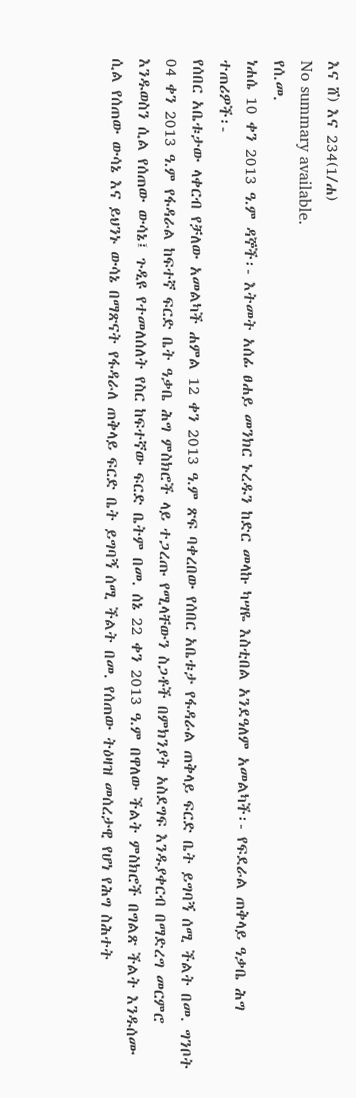እና ሸ) እና 234(1/ሐ)
No summary available.
የሰ.መ.
ነሐሴ 10 ቀን 2013 ዓ.ም ዳኞች፡- እትመት አሰፊ ፀሐይ መንክር ኑረዱን ከድር መላኩ ካሣዬ እስቲበል አንደዓለም አመልካች፡- የፍደራል ጠቅላይ ዓቃቤ ሕግ ተጠሪዎች፡-
የሰበር አቤቱታው ላቀርብ የቻለው አመልካች ሐምል 12 ቀን 2013 ዓ.ም ጽፍ ባቀረበው የሰበር አቤቱታ የፋዳራል ጠቅላይ ፍርድ ቤት ይግባኝ ሰሚ ችልት በመ. ግንቦት 04 ቀን 2013 ዓ.ም የፋዳራል ከፍተኛ ፍርድ ቤት ዓቃቤ ሕግ ምስክሮች ላይ ተጋረጡ የሚላቸውን ስጋቶች በምክንያት አስደግፍ እንዱያቀርብ በማድረግ መርምሮ እንዱወስን ሲል የሰጠው ውሳኔ፤ ጉዲዩ የተመለሰለት የስር ከፍተኛው ፍርድ ቤትም በመ. ሰኔ 22 ቀን 2013 ዓ.ም በዋለው ችልት ምስክሮች በግልጽ ችልት እንዱሰሙ ሲል የሰጠው ውሳኔ እና ይህንኑ ውሳኔ በማጽናት የፋዳራለ ጠቅላይ ፍርድ ቤት ይግባኝ ሰሚ ችልት በመ. የሰጠው ትዕዛዝ መሰረታዊ የሆነ የሕግ ስሕተት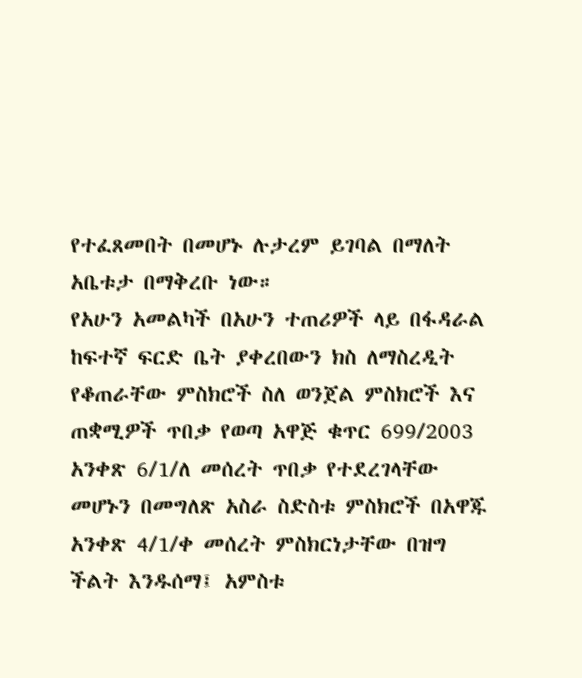የተፈጸመበት በመሆኑ ሉታረም ይገባል በማለት አቤቱታ በማቅረቡ ነው።
የአሁን አመልካች በአሁን ተጠሪዎች ላይ በፋዳራል ከፍተኛ ፍርድ ቤት ያቀረበውን ክስ ለማስረዲት የቆጠራቸው ምስክሮች ስለ ወንጀል ምስክሮች እና ጠቋሚዎች ጥበቃ የወጣ አዋጅ ቁጥር 699/2003 አንቀጽ 6/1/ለ መሰረት ጥበቃ የተደረገላቸው መሆኑን በመግለጽ አስራ ስድስቱ ምስክሮች በአዋጁ አንቀጽ 4/1/ቀ መሰረት ምስክርነታቸው በዝግ ችልት እንዱሰማ፤ አምስቱ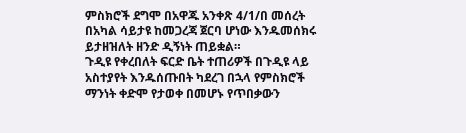ምስክሮች ደግሞ በአዋጁ አንቀጽ 4/1/በ መሰረት በአካል ሳይታዩ ከመጋረጃ ጀርባ ሆነው እንዱመሰክሩ ይታዘዝለት ዘንድ ዲኝነት ጠይቋል።
ጉዲዩ የቀረበለት ፍርድ ቤት ተጠሪዎች በጉዲዩ ላይ አስተያየት እንዱሰጡበት ካደረገ በኋላ የምስክሮች ማንነት ቀድሞ የታወቀ በመሆኑ የጥበቃውን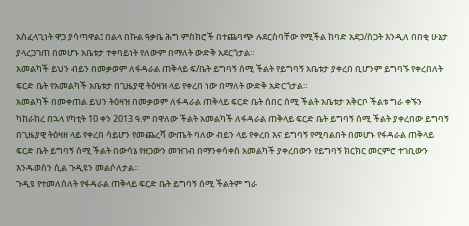አስፈላጊነት ዋጋ ያሳጣዋል፤ በልላ በኩል ዓቃቤ ሕግ ምስክሮች በተጨባጭ ሉደርስባቸው የሚችል ከባድ አደጋ/ስጋት እንዲለ በበቂ ሁኔታ ያላረጋገጠ በመሆኑ አቤቱታ ተቀባይነት የለውም በማለት ውድቅ አደርጎታል።
አመልካች ይህን ብይን በመቃወም ለፋዳራል ጠቅላይ ፍ/ቤት ይግባኝ ሰሚ ችልት የይግባኝ አቤቱታ ያቀረበ ቢሆንም ይግባኙ የቀረበለት ፍርድ ቤት የአመልካች አቤቱታ በጊዜያዊ ትዕዛዝ ላይ የቀረበ ነው በማለት ውድቅ አድርጎታል።
አመልካች በመቀጠል ይህን ትዕዛዝ በመቃወም ለፋዳራል ጠቅላይ ፍርድ ቤት ሰበር ሰሚ ችልት አቤቱታ አቅርቦ ችልቱ ግራ ቀኙን ካከራከረ በኋላ የካቲት 10 ቀን 2013 ዓ.ም በዋለው ችልት አመልካች ለፋዳራል ጠቅላይ ፍርድ ቤት ይግባኝ ሰሚ ችልት ያቀረበው ይግባኝ በጊዜያዊ ትዕዛዘ ላይ የቀረበ ሳይሆን የመጨረሻ ውጤት ባለው ብይን ላይ የቀረበ እና ይግባኝ የሚባልበት በመሆኑ የፋዳራል ጠቅላይ ፍርድ ቤት ይግባኝ ሰሚ ችልት በውሳኔ የዘጋውን መዝገብ በማንቀሳቀስ አመልካች ያቀረበውን የይግባኝ ክርክር መርምሮ ተገቢውን እንዱወስን ሲል ጉዲዩን መልሶለታል።
ጉዲዩ የተመለሰለት የፋዳራል ጠቅላይ ፍርድ ቤት ይግባኝ ሰሚ ችልትም ግራ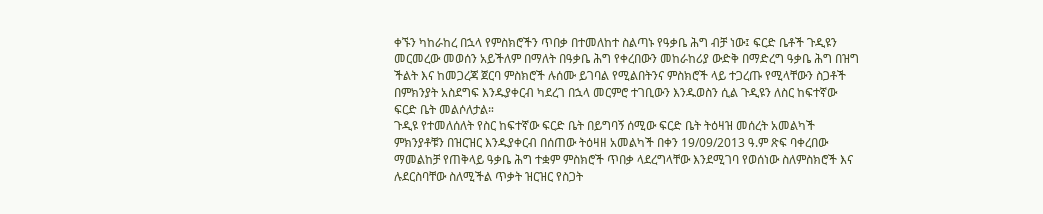ቀኙን ካከራከረ በኋላ የምስክሮችን ጥበቃ በተመለከተ ስልጣኑ የዓቃቤ ሕግ ብቻ ነው፤ ፍርድ ቤቶች ጉዲዩን መርመረው መወሰን አይችለም በማለት በዓቃቤ ሕግ የቀረበውን መከራከሪያ ውድቅ በማድረግ ዓቃቤ ሕግ በዝግ ችልት እና ከመጋረጃ ጀርባ ምስክሮች ሉሰሙ ይገባል የሚልበትንና ምስክሮች ላይ ተጋረጡ የሚላቸውን ስጋቶች በምክንያት አስደግፍ እንዱያቀርብ ካደረገ በኋላ መርምሮ ተገቢውን እንዱወስን ሲል ጉዲዩን ለስር ከፍተኛው ፍርድ ቤት መልሶለታል።
ጉዲዩ የተመለሰለት የስር ከፍተኛው ፍርድ ቤት በይግባኝ ሰሚው ፍርድ ቤት ትዕዛዝ መሰረት አመልካች ምክንያቶቹን በዝርዝር እንዱያቀርብ በሰጠው ትዕዛዘ አመልካች በቀን 19/09/2013 ዓ.ም ጽፍ ባቀረበው ማመልከቻ የጠቅላይ ዓቃቤ ሕግ ተቋም ምስክሮች ጥበቃ ላደረግላቸው እንደሚገባ የወሰነው ስለምስክሮች እና ሉደርስባቸው ስለሚችል ጥቃት ዝርዝር የስጋት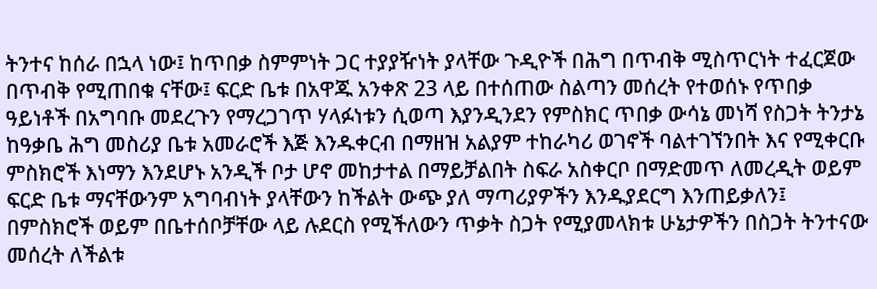ትንተና ከሰራ በኋላ ነው፤ ከጥበቃ ስምምነት ጋር ተያያዥነት ያላቸው ጉዲዮች በሕግ በጥብቅ ሚስጥርነት ተፈርጀው በጥብቅ የሚጠበቁ ናቸው፤ ፍርድ ቤቱ በአዋጁ አንቀጽ 23 ላይ በተሰጠው ስልጣን መሰረት የተወሰኑ የጥበቃ ዓይነቶች በአግባቡ መደረጉን የማረጋገጥ ሃላፉነቱን ሲወጣ እያንዲንደን የምስክር ጥበቃ ውሳኔ መነሻ የስጋት ትንታኔ ከዓቃቤ ሕግ መስሪያ ቤቱ አመራሮች እጅ እንዱቀርብ በማዘዝ አልያም ተከራካሪ ወገኖች ባልተገኘንበት እና የሚቀርቡ ምስክሮች እነማን እንደሆኑ አንዲች ቦታ ሆኖ መከታተል በማይቻልበት ስፍራ አስቀርቦ በማድመጥ ለመረዲት ወይም ፍርድ ቤቱ ማናቸውንም አግባብነት ያላቸውን ከችልት ውጭ ያለ ማጣሪያዎችን እንዱያደርግ እንጠይቃለን፤ በምስክሮች ወይም በቤተሰቦቻቸው ላይ ሉደርስ የሚችለውን ጥቃት ስጋት የሚያመላክቱ ሁኔታዎችን በስጋት ትንተናው መሰረት ለችልቱ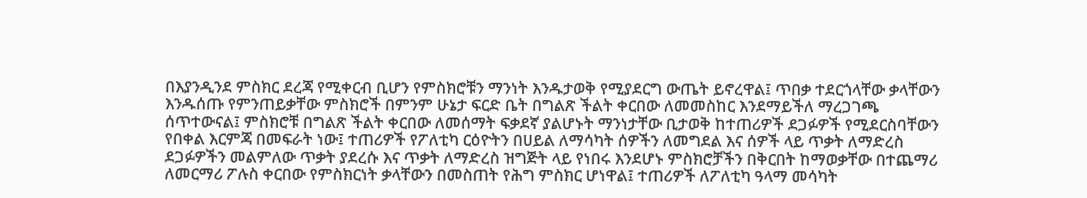በእያንዲንደ ምስክር ደረጃ የሚቀርብ ቢሆን የምስክሮቹን ማንነት እንዱታወቅ የሚያደርግ ውጤት ይኖረዋል፤ ጥበቃ ተደርጎላቸው ቃላቸውን እንዱሰጡ የምንጠይቃቸው ምስክሮች በምንም ሁኔታ ፍርድ ቤት በግልጽ ችልት ቀርበው ለመመስከር እንደማይችለ ማረጋገጫ ሰጥተውናል፤ ምስክሮቹ በግልጽ ችልት ቀርበው ለመሰማት ፍቃደኛ ያልሆኑት ማንነታቸው ቢታወቅ ከተጠሪዎች ደጋፉዎች የሚደርስባቸውን የበቀል እርምጃ በመፍራት ነው፤ ተጠሪዎች የፖለቲካ ርዕዮትን በሀይል ለማሳካት ሰዎችን ለመግደል እና ሰዎች ላይ ጥቃት ለማድረስ ደጋፉዎችን መልምለው ጥቃት ያደረሱ እና ጥቃት ለማድረስ ዝግጅት ላይ የነበሩ እንደሆኑ ምስክሮቻችን በቅርበት ከማወቃቸው በተጨማሪ ለመርማሪ ፖሉስ ቀርበው የምስክርነት ቃላቸውን በመስጠት የሕግ ምስክር ሆነዋል፤ ተጠሪዎች ለፖለቲካ ዓላማ መሳካት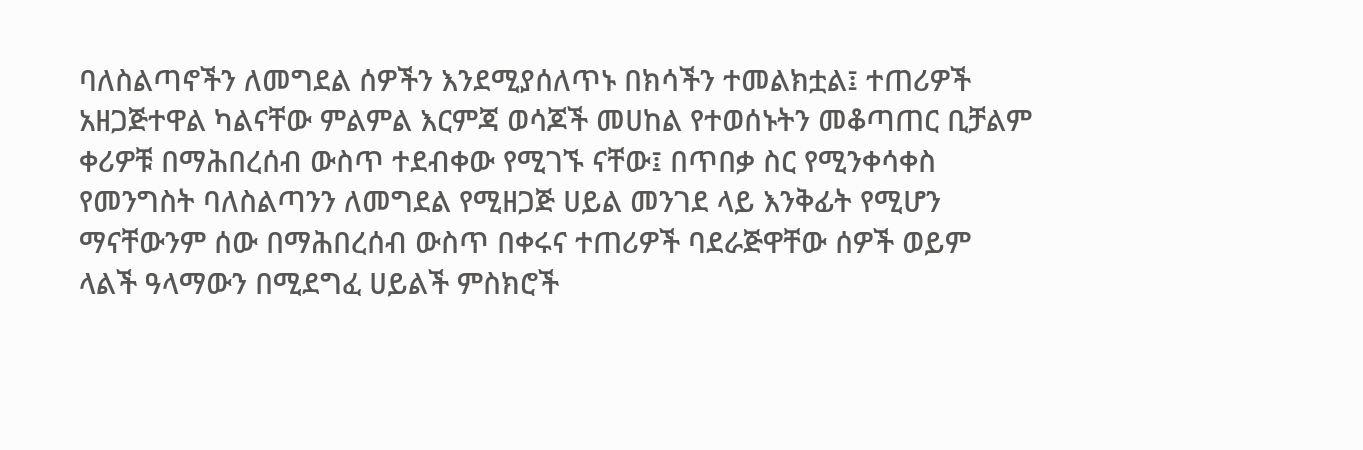ባለስልጣኖችን ለመግደል ሰዎችን እንደሚያሰለጥኑ በክሳችን ተመልክቷል፤ ተጠሪዎች አዘጋጅተዋል ካልናቸው ምልምል እርምጃ ወሳጆች መሀከል የተወሰኑትን መቆጣጠር ቢቻልም ቀሪዎቹ በማሕበረሰብ ውስጥ ተደብቀው የሚገኙ ናቸው፤ በጥበቃ ስር የሚንቀሳቀስ የመንግስት ባለስልጣንን ለመግደል የሚዘጋጅ ሀይል መንገደ ላይ እንቅፊት የሚሆን ማናቸውንም ሰው በማሕበረሰብ ውስጥ በቀሩና ተጠሪዎች ባደራጅዋቸው ሰዎች ወይም ላልች ዓላማውን በሚደግፈ ሀይልች ምስክሮች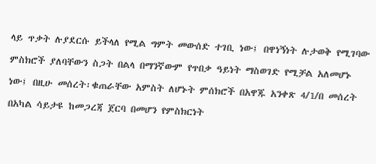ላይ ጥቃት ሉያደርሱ ይችላለ የሚል ግምት መውሰድ ተገቢ ነው፤ በዋነኝነት ሉታወቅ የሚገባው ምስክሮች ያለባቸውን ስጋት በልላ በማንኛውም የጥበቃ ዓይነት ማስወገድ የሚቻል አለመሆኑ ነው፤ በዚሁ መሰረት፡ቁጠራቸው አምስት ለሆኑት ምሰክሮች በአዋጁ አንቀጽ 4/1/በ መሰረት በአካል ሳይታዩ ከመጋረጃ ጀርባ በመሆን የምስክርነት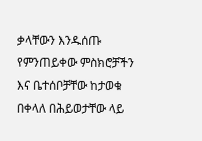ቃላቸውን እንዱሰጡ የምንጠይቀው ምስክሮቻችን እና ቤተሰቦቻቸው ከታወቁ በቀላለ በሕይወታቸው ላይ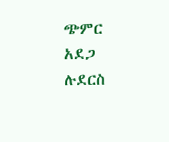ጭምር አደጋ ሉደርስ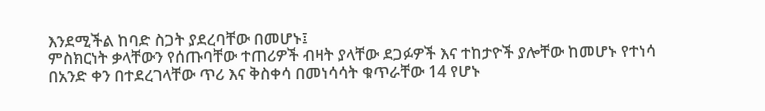እንደሚችል ከባድ ስጋት ያደረባቸው በመሆኑ፤
ምስክርነት ቃላቸውን የሰጡባቸው ተጠሪዎች ብዛት ያላቸው ደጋፉዎች እና ተከታዮች ያሎቸው ከመሆኑ የተነሳ በአንድ ቀን በተደረገላቸው ጥሪ እና ቅስቀሳ በመነሳሳት ቁጥራቸው 14 የሆኑ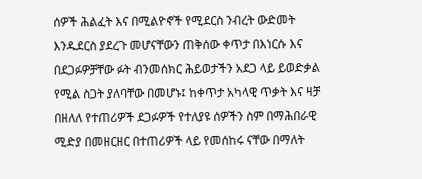ሰዎች ሕልፈት እና በሚልዮኖች የሚደርስ ንብረት ውድመት እንዱደርስ ያደረጉ መሆናቸውን ጠቅሰው ቀጥታ በእነርሱ እና በደጋፉዎቻቸው ፉት ብንመሰክር ሕይወታችን አደጋ ላይ ይወድቃል የሚል ስጋት ያለባቸው በመሆኑ፤ ከቀጥታ አካላዊ ጥቃት እና ዛቻ በዘለለ የተጠሪዎች ደጋፉዎች የተለያዩ ሰዎችን ስም በማሕበራዊ ሚድያ በመዘርዘር በተጠሪዎች ላይ የመሰከሩ ናቸው በማለት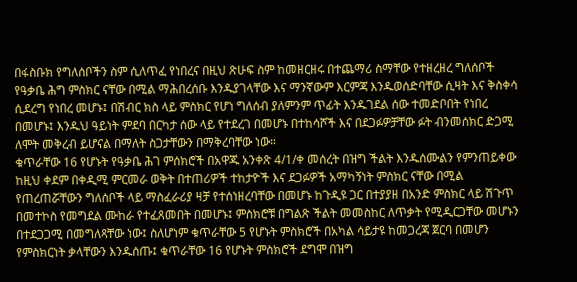በፋስቡክ የግለሰቦችን ስም ሲለጥፈ የነበረና በዚህ ጽሁፍ ስም ከመዘርዘሩ በተጨማሪ ስማቸው የተዘረዘረ ግለሰቦች የዓቃቤ ሕግ ምስክር ናቸው በሚል ማሕበረሰቡ እንዱያገላቸው እና ማንኛውም እርምጃ እንዱወሰድባቸው ሲዛት እና ቅስቀሳ ሲደረግ የነበረ መሆኑ፤ በሽብር ክስ ላይ ምስክር የሆነ ግለሰብ ያለምንም ጥፊት እንዱገደል ሰው ተመድቦበት የነበረ በመሆኑ፤ እንዱህ ዓይነት ምደባ በርካታ ሰው ላይ የተደረገ በመሆኑ በተከሳሾች እና በደጋፉዎቻቸው ፉት ብንመሰክር ድጋሚ ለሞት መቅረብ ይሆናል በማለት ስጋታቸውን በማቅረባቸው ነው።
ቁጥራቸው 16 የሆኑት የዓቃቤ ሕገ ምሰክሮች በአዋጁ አንቀጽ 4/1/ቀ መሰረት በዝግ ችልት እንዱሰሙልን የምንጠይቀው ከዚህ ቀደም በቀዲሚ ምርመራ ወቅት በተጠሪዎች ተከታዮች እና ደጋፉዎች አማካኝነት ምስክር ናቸው በሚል የጠረጠሯቸውን ግለሰቦች ላይ ማስፈራሪያ ዛቻ የተሰነዘረባቸው በመሆኑ ከጉዲዩ ጋር በተያያዘ በአንድ ምስክር ላይ ሽጉጥ በመተኮስ የመግደል ሙከራ የተፈጸመበት በመሆኑ፤ ምስክሮቹ በግልጽ ችልት መመስከር ለጥቃት የሚዲርጋቸው መሆኑን በተደጋጋሚ በመግለጻቸው ነው፤ ስለሆነም ቁጥራቸው 5 የሆኑት ምስክሮች በአካል ሳይታዩ ከመጋረጃ ጀርባ በመሆን የምስክርነት ቃላቸውን እንዱሰጡ፤ ቁጥራቸው 16 የሆኑት ምስክሮች ደግሞ በዝግ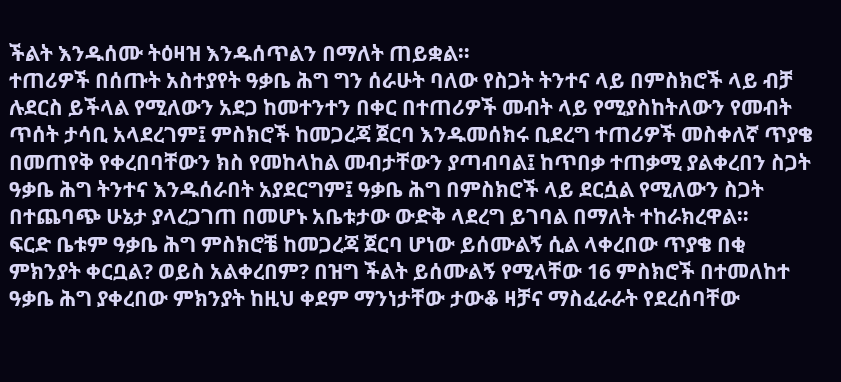ችልት እንዱሰሙ ትዕዛዝ እንዱሰጥልን በማለት ጠይቋል።
ተጠሪዎች በሰጡት አስተያየት ዓቃቤ ሕግ ግን ሰራሁት ባለው የስጋት ትንተና ላይ በምስክሮች ላይ ብቻ ሉደርስ ይችላል የሚለውን አደጋ ከመተንተን በቀር በተጠሪዎች መብት ላይ የሚያስከትለውን የመብት ጥሰት ታሳቢ አላደረገም፤ ምስክሮች ከመጋረጃ ጀርባ እንዱመሰክሩ ቢደረግ ተጠሪዎች መስቀለኛ ጥያቄ በመጠየቅ የቀረበባቸውን ክስ የመከላከል መብታቸውን ያጣብባል፤ ከጥበቃ ተጠቃሚ ያልቀረበን ስጋት ዓቃቤ ሕግ ትንተና እንዱሰራበት አያደርግም፤ ዓቃቤ ሕግ በምስክሮች ላይ ደርሷል የሚለውን ስጋት በተጨባጭ ሁኔታ ያላረጋገጠ በመሆኑ አቤቱታው ውድቅ ላደረግ ይገባል በማለት ተከራክረዋል።
ፍርድ ቤቱም ዓቃቤ ሕግ ምስክሮቼ ከመጋረጃ ጀርባ ሆነው ይሰሙልኝ ሲል ላቀረበው ጥያቄ በቂ ምክንያት ቀርቧል? ወይስ አልቀረበም? በዝግ ችልት ይሰሙልኝ የሚላቸው 16 ምስክሮች በተመለከተ ዓቃቤ ሕግ ያቀረበው ምክንያት ከዚህ ቀደም ማንነታቸው ታውቆ ዛቻና ማስፈራራት የደረሰባቸው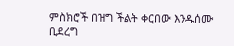ምስክሮች በዝግ ችልት ቀርበው እንዱሰሙ ቢደረግ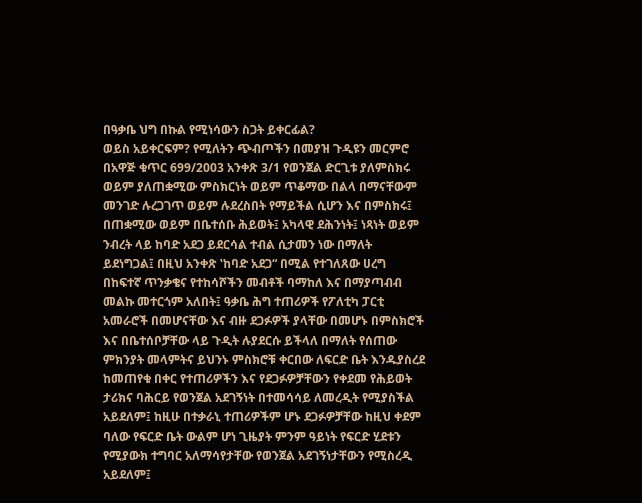በዓቃቤ ህግ በኩል የሚነሳውን ስጋት ይቀርፊል?
ወይስ አይቀርፍም? የሚለትን ጭብጦችን በመያዝ ጉዲዩን መርምሮ በአዋጅ ቁጥር 699/2003 አንቀጽ 3/1 የወንጀል ድርጊቱ ያለምስክሩ ወይም ያለጠቋሚው ምስክርነት ወይም ጥቆማው በልላ በማናቸውም መንገድ ሉረጋገጥ ወይም ሉደረስበት የማይችል ሲሆን እና በምስክሩ፤ በጠቋሚው ወይም በቤተሰቡ ሕይወት፤ አካላዊ ደሕንነት፤ ነጻነት ወይም ንብረት ላይ ከባድ አደጋ ይደርሳል ተብል ሲታመን ነው በማለት ይደነግጋል፤ በዚህ አንቀጽ ‛ከባድ አደጋ“ በሚል የተገለጸው ሀረግ በከፍተኛ ጥንቃቄና የተከሳሾችን መብቶች ባማከለ እና በማያጣብብ መልኩ መተርጎም አለበት፤ ዓቃቤ ሕግ ተጠሪዎች የፖለቲካ ፓርቲ አመራሮች በመሆናቸው እና ብዙ ደጋፉዎች ያላቸው በመሆኑ በምስክሮች እና በቤተሰቦቻቸው ላይ ጉዲት ሉያደርሱ ይችላለ በማለት የሰጠው ምክንያት መላምትና ይህንኑ ምስክሮቹ ቀርበው ለፍርድ ቤት እንዱያስረደ ከመጠየቁ በቀር የተጠሪዎችን እና የደጋፉዎቻቸውን የቀደመ የሕይወት ታሪክና ባሕርይ የወንጀል አደገኝነት በተመሳሳይ ለመረዲት የሚያስችል አይደለም፤ ከዚሁ በተቃራኒ ተጠሪዎችም ሆኑ ደጋፉዎቻቸው ከዚህ ቀደም ባለው የፍርድ ቤት ውልም ሆነ ጊዜያት ምንም ዓይነት የፍርድ ሂደቱን የሚያውክ ተግባር አለማሳየታቸው የወንጀል አደገኝነታቸውን የሚስረዲ አይደለም፤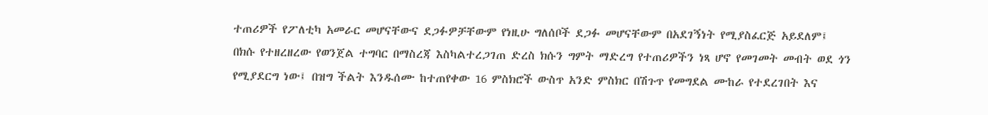ተጠሪዎች የፖለቲካ አመራር መሆናቸውና ደጋፉዎቻቸውም የነዚሁ ግለሰቦች ደጋፉ መሆናቸውም በአደገኝነት የሚያስፈርጅ አይደለም፤ በክሱ የተዘረዘረው የወንጀል ተግባር በማስረጃ እስካልተረጋገጠ ድረስ ክሱን ግምት ማድረግ የተጠሪዎችን ነጻ ሆኖ የመገመት መብት ወደ ጎን የሚያደርግ ነው፤ በዝግ ችልት እንዱሰሙ ከተጠየቀው 16 ምስክሮች ውስጥ አንድ ምስክር በሽጉጥ የመግደል ሙከራ የተደረገበት እና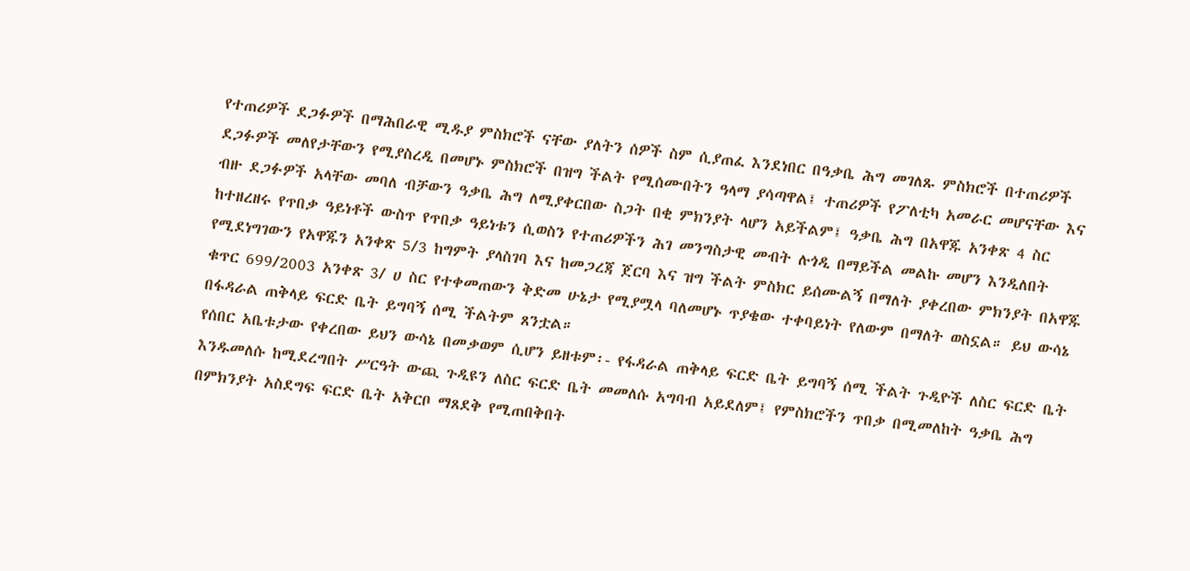የተጠሪዎች ደጋፉዎች በማሕበራዊ ሚዱያ ምስክሮች ናቸው ያለትን ሰዎች ስም ሲያጠፈ እንደነበር በዓቃቤ ሕግ መገለጹ ምስክሮች በተጠሪዎች ደጋፉዎች መለየታቸውን የሚያስረዲ በመሆኑ ምስክሮች በዝግ ችልት የሚሰሙበትን ዓላማ ያሳጣዋል፤ ተጠሪዎች የፖለቲካ አመራር መሆናቸው እና ብዙ ደጋፉዎች አላቸው መባለ ብቻውን ዓቃቤ ሕግ ለሚያቀርበው ስጋት በቂ ምክንያት ላሆን አይችልም፤ ዓቃቤ ሕግ በአዋጁ አንቀጽ 4 ስር ከተዘረዘሩ የጥበቃ ዓይነቶች ውስጥ የጥበቃ ዓይነቱን ሲወስን የተጠሪዎችን ሕገ መንግስታዊ መብት ሉጎዲ በማይችል መልኩ መሆን እንዲለበት የሚደነግገውን የአዋጁን አንቀጽ 5/3 ከግምት ያላስገባ እና ከመጋረጃ ጀርባ እና ዝግ ችልት ምስክር ይሰሙልኝ በማለት ያቀረበው ምክንያት በአዋጁ ቁጥር 699/2003 አንቀጽ 3/ ሀ ስር የተቀመጠውን ቅድመ ሁኔታ የሚያሟላ ባለመሆኑ ጥያቄው ተቀባይነት የለውም በማለት ወስኗል። ይህ ውሳኔ በፋዳራል ጠቅላይ ፍርድ ቤት ይግባኝ ሰሚ ችልትም ጸንቷል።
የሰበር አቤቱታው የቀረበው ይህን ውሳኔ በመቃወም ሲሆን ይዘቱም፡- የፋዳራል ጠቅላይ ፍርድ ቤት ይግባኝ ሰሚ ችልት ጉዲዮች ለስር ፍርድ ቤት እንዱመለሱ ከሚደረግበት ሥርዓት ውጪ ጉዲዩን ለስር ፍርድ ቤት መመለሱ አግባብ አይደለም፤ የምስክሮችን ጥበቃ በሚመለከት ዓቃቤ ሕግ በምክንያት አስደግፍ ፍርድ ቤት አቅርቦ ማጸደቅ የሚጠበቅበት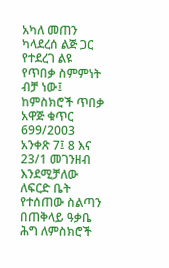አካለ መጠን ካላደረሰ ልጅ ጋር የተደረገ ልዩ የጥበቃ ስምምነት ብቻ ነው፤ ከምስክሮች ጥበቃ አዋጅ ቁጥር 699/2003 አንቀጽ 7፤ 8 እና 23/1 መገንዘብ እንደሚቻለው ለፍርድ ቤት የተሰጠው ስልጣን በጠቅላይ ዓቃቤ ሕግ ለምስክሮች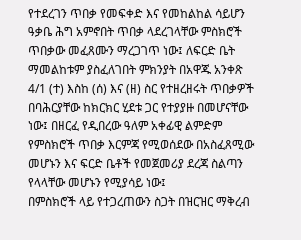የተደረገን ጥበቃ የመፍቀድ እና የመከልከል ሳይሆን ዓቃቤ ሕግ አምኖበት ጥበቃ ላደረገላቸው ምስክሮች ጥበቃው መፈጸሙን ማረጋገጥ ነው፤ ለፍርድ ቤት ማመልከቱም ያስፈለገበት ምክንያት በአዋጁ አንቀጽ 4/1 (ተ) እስከ (ሰ) እና (ዘ) ስር የተዘረዘሩት ጥበቃዎች በባሕርያቸው ከክርክር ሂደቱ ጋር የተያያዙ በመሆናቸው ነው፤ በዘርፈ የዲበረው ዓለም አቀፊዊ ልምድም የምስክሮች ጥበቃ እርምጃ የሚወሰደው በአስፈጸሚው መሆኑን እና ፍርድ ቤቶች የመጀመሪያ ደረጃ ስልጣን የላላቸው መሆኑን የሚያሳይ ነው፤
በምስክሮች ላይ የተጋረጠውን ስጋት በዝርዝር ማቅረብ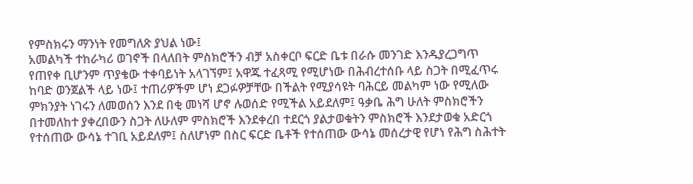የምስክሩን ማንነት የመግለጽ ያህል ነው፤
አመልካች ተከራካሪ ወገኖች በላለበት ምስክሮችን ብቻ አስቀርቦ ፍርድ ቤቱ በራሱ መንገድ እንዱያረጋግጥ የጠየቀ ቢሆንም ጥያቄው ተቀባይነት አላገኘም፤ አዋጁ ተፈጻሚ የሚሆነው በሕብረተሰቡ ላይ ስጋት በሚፈጥሩ ከባድ ወንጀልች ላይ ነው፤ ተጠሪዎችም ሆነ ደጋፉዎቻቸው በችልት የሚያሳዩት ባሕርይ መልካም ነው የሚለው ምክንያት ነገሩን ለመወሰን እንደ በቂ መነሻ ሆኖ ሉወሰድ የሚችል አይደለም፤ ዓቃቤ ሕግ ሁለት ምስክሮችን በተመለከተ ያቀረበውን ስጋት ለሁለም ምስክሮች እንደቀረበ ተደርጎ ያልታወቁትን ምስክሮች እንደታወቁ አድርጎ የተሰጠው ውሳኔ ተገቢ አይደለም፤ ስለሆነም በስር ፍርድ ቤቶች የተሰጠው ውሳኔ መሰረታዊ የሆነ የሕግ ስሕተት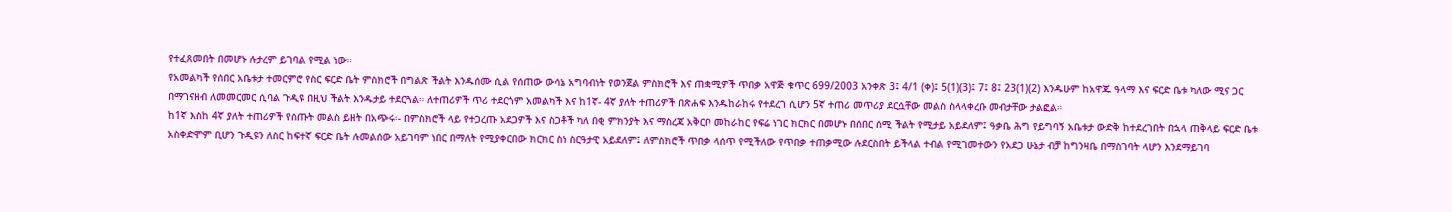የተፈጸመበት በመሆኑ ሉታረም ይገባል የሚል ነው።
የአመልካች የሰበር አቤቱታ ተመርምሮ የስር ፍርድ ቤት ምስክሮች በግልጽ ችልት እንዱሰሙ ሲል የሰጠው ውሳኔ አግባብነት የወንጀል ምስክሮች እና ጠቋሚዎች ጥበቃ አዋጅ ቁጥር 699/2003 አንቀጽ 3፤ 4/1 (ቀ)፤ 5(1)(3)፤ 7፤ 8፤ 23(1)(2) እንዱሁም ከአዋጁ ዓላማ እና ፍርድ ቤቱ ካለው ሚና ጋር በማገናዘብ ለመመርመር ሲባል ጉዲዩ በዚህ ችልት እንዱታይ ተደርጓል። ለተጠሪዎች ጥሪ ተደርጎም አመልካች እና ከ1ኛ- 4ኛ ያለት ተጠሪዎች በጽሐፍ እንዱከራከሩ የተደረገ ሲሆን 5ኛ ተጠሪ መጥሪያ ደርሷቸው መልስ ስላላቀረቡ መብታቸው ታልፎል።
ከ1ኛ እስከ 4ኛ ያለት ተጠሪዎች የሰጡት መልስ ይዘት በአጭሩ፡- በምስክሮች ላይ የተጋረጡ አደጋዎች እና ስጋቶች ካለ በቂ ምክንያት እና ማስረጃ አቅርቦ መከራከር የፍሬ ነገር ክርክር በመሆኑ በሰበር ሰሚ ችልት የሚታይ አይደለም፤ ዓቃቤ ሕግ የይግባኝ አቤቱታ ውድቅ ከተደረገበት በኋላ ጠቅላይ ፍርድ ቤቱ አስቀድሞም ቢሆን ጉዲዩን ለስር ከፍተኛ ፍርድ ቤት ሉመልሰው አይገባም ነበር በማለት የሚያቀርበው ክርክር ስነ ስርዓታዊ አይደለም፤ ለምስክሮች ጥበቃ ላሰጥ የሚችለው የጥበቃ ተጠቃሚው ሉደርስበት ይችላል ተብል የሚገመተውን የአደጋ ሁኔታ ብቻ ከግንዛቤ በማስገባት ላሆን እንደማይገባ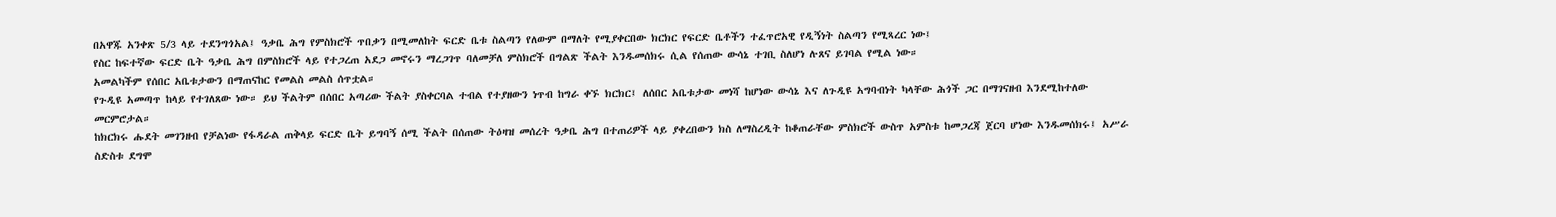በአዋጁ አንቀጽ 5/3 ላይ ተደንግጎአል፤ ዓቃቤ ሕግ የምስክሮች ጥበቃን በሚመለከት ፍርድ ቤቱ ስልጣን የለውም በማለት የሚያቀርበው ክርክር የፍርድ ቤቶችን ተፈጥሮአዊ የዲኝነት ስልጣን የሚጻረር ነው፤
የስር ከፍተኛው ፍርድ ቤት ዓቃቤ ሕግ በምስክሮች ላይ የተጋረጠ አደጋ መኖሩን ማረጋገጥ ባለመቻለ ምስክሮች በግልጽ ችልት እንዱመሰክሩ ሲል የሰጠው ውሳኔ ተገቢ ስለሆነ ሉጸና ይገባል የሚል ነው።
አመልካችም የሰበር አቤቱታውን በማጠናከር የመልስ መልስ ሰጥቷል።
የጉዲዩ አመጣጥ ከላይ የተገለጸው ነው። ይህ ችልትም በሰበር አጣሪው ችልት ያስቀርባል ተብል የተያዘውን ነጥብ ከግራ ቀኙ ክርክር፤ ለሰበር አቤቱታው መነሻ ከሆነው ውሳኔ እና ለጉዲዩ አግባብነት ካላቸው ሕጎች ጋር በማገናዘብ እንደሚከተለው መርምሮታል።
ከክርክሩ ሑደት መገንዘብ የቻልነው የፋዳራል ጠቅላይ ፍርድ ቤት ይግባኝ ሰሚ ችልት በሰጠው ትዕዛዝ መሰረት ዓቃቤ ሕግ በተጠሪዎች ላይ ያቀረበውን ክስ ለማስረዲት ከቆጠራቸው ምስክሮች ውስጥ አምስቱ ከመጋረጃ ጀርባ ሆነው እንዱመሰክሩ፤ አሥራ ስድስቱ ደግሞ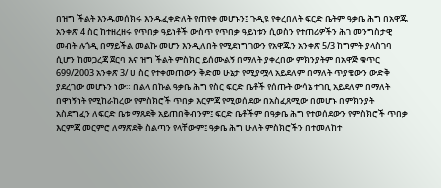በዝግ ችልት እንዱመሰክሩ እንዱፈቀድለት የጠየቀ መሆኑን፤ ጉዲዩ የቀረበለት ፍርድ ቤትም ዓቃቤ ሕግ በአዋጁ አንቀጽ 4 ስር ከተዘረዘሩ የጥበቃ ዓይነቶች ውስጥ የጥበቃ ዓይነቱን ሲወስን የተጠሪዎችን ሕገ መንግስታዊ መብት ሉጎዲ በማይችል መልኩ መሆን እንዲለበት የሚደነግገውን የአዋጁን አንቀጽ 5/3 ከግምት ያላስገባ ሲሆን ከመጋረጃ ጀርባ እና ዝግ ችልት ምስክር ይሰሙልኝ በማለት ያቀረበው ምክንያትም በአዋጅ ቁጥር 699/2003 አንቀጽ 3/ ሀ ስር የተቀመጠውን ቅድመ ሁኔታ የሚያሟላ አይደለም በማለት ጥያቄውን ውድቅ ያደረገው መሆኑን ነው። በልላ በኩል ዓቃቤ ሕግ የስር ፍርድ ቤቶች የሰጡት ውሳኔ ተገቢ አይደለም በማለት በዋነኝነት የሚከራከረው የምስክሮች ጥበቃ እርምጃ የሚወሰደው በአስፈጸሚው በመሆኑ በምክንያት አስደግፈን ለፍርድ ቤቱ ማጸደቅ አይጠበቅብንም፤ ፍርድ ቤቶችም በዓቃቤ ሕግ የተወሰደውን የምስክሮች ጥበቃ እርምጃ መርምሮ ለማጽደቅ ስልጣን የላቸውም፤ ዓቃቤ ሕግ ሁለት ምስክሮችን በተመለከተ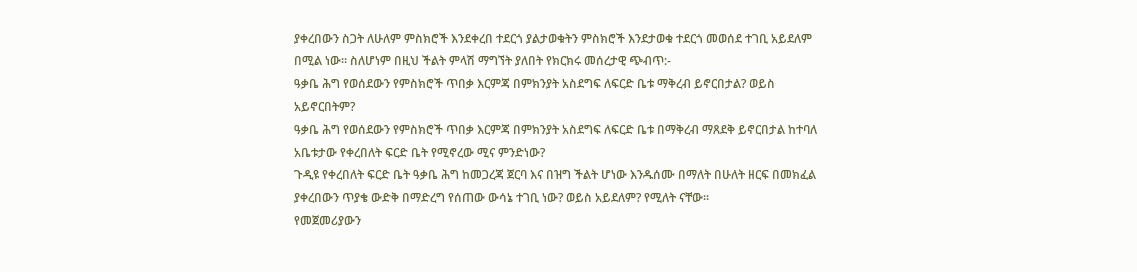ያቀረበውን ስጋት ለሁለም ምስክሮች እንደቀረበ ተደርጎ ያልታወቁትን ምስክሮች እንደታወቁ ተደርጎ መወሰደ ተገቢ አይደለም በሚል ነው። ስለሆነም በዚህ ችልት ምላሽ ማግኘት ያለበት የክርክሩ መሰረታዊ ጭብጥ:-
ዓቃቤ ሕግ የወሰደውን የምስክሮች ጥበቃ እርምጃ በምክንያት አስደግፍ ለፍርድ ቤቱ ማቅረብ ይኖርበታል? ወይስ አይኖርበትም?
ዓቃቤ ሕግ የወሰደውን የምስክሮች ጥበቃ እርምጃ በምክንያት አስደግፍ ለፍርድ ቤቱ በማቅረብ ማጸደቅ ይኖርበታል ከተባለ አቤቱታው የቀረበለት ፍርድ ቤት የሚኖረው ሚና ምንድነው?
ጉዲዩ የቀረበለት ፍርድ ቤት ዓቃቤ ሕግ ከመጋረጃ ጀርባ እና በዝግ ችልት ሆነው እንዱሰሙ በማለት በሁለት ዘርፍ በመክፈል ያቀረበውን ጥያቄ ውድቅ በማድረግ የሰጠው ውሳኔ ተገቢ ነው? ወይስ አይደለም? የሚለት ናቸው።
የመጀመሪያውን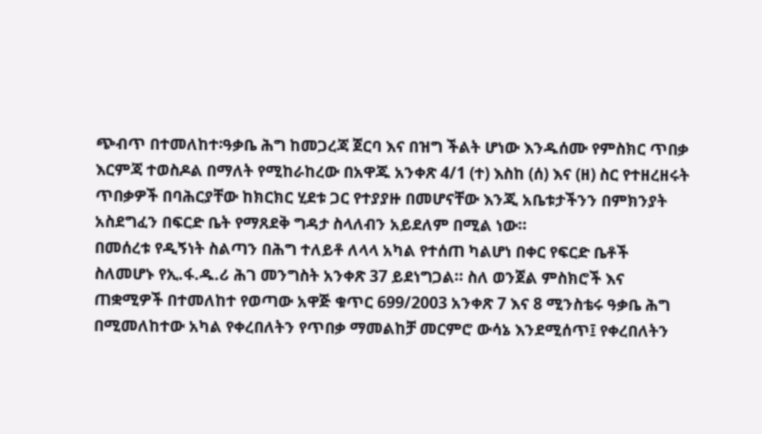ጭብጥ በተመለከተ፡ዓቃቤ ሕግ ከመጋረጃ ጀርባ እና በዝግ ችልት ሆነው እንዱሰሙ የምስክር ጥበቃ እርምጃ ተወስዶል በማለት የሚከራከረው በአዋጁ አንቀጽ 4/1 (ተ) እስከ (ሰ) እና (ዘ) ስር የተዘረዘሩት ጥበቃዎች በባሕርያቸው ከክርክር ሂደቱ ጋር የተያያዙ በመሆናቸው እንጂ አቤቱታችንን በምክንያት አስደግፈን በፍርድ ቤት የማጸደቅ ግዳታ ስላለብን አይደለም በሚል ነው።
በመሰረቱ የዲኝነት ስልጣን በሕግ ተለይቶ ለላላ አካል የተሰጠ ካልሆነ በቀር የፍርድ ቤቶች ስለመሆኑ የኢ.ፋ.ዱ.ሪ ሕገ መንግስት አንቀጽ 37 ይደነግጋል። ስለ ወንጀል ምስክሮች እና ጠቋሚዎች በተመለከተ የወጣው አዋጅ ቁጥር 699/2003 አንቀጽ 7 እና 8 ሚንስቴሩ ዓቃቤ ሕግ በሚመለከተው አካል የቀረበለትን የጥበቃ ማመልከቻ መርምሮ ውሳኔ እንደሚሰጥ፤ የቀረበለትን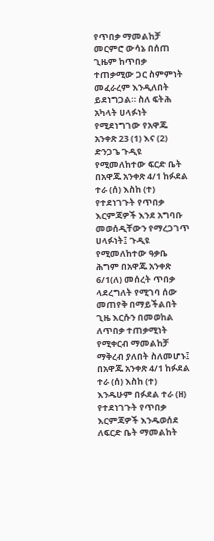የጥበቃ ማመልከቻ መርምሮ ውሳኔ በሰጠ ጊዜም ከጥበቃ ተጠቃሚው ጋር ስምምነት መፈራረም እንዲለበት ይደነግጋል። ስለ ፍትሕ አካላት ሀላፉነት የሚደነግገው የአዋጁ አንቀጽ 23 (1) እና (2) ድንጋጌ ጉዲዩ የሚመለከተው ፍርድ ቤት በአዋጁ አንቀጽ 4/1 ከፉደል ተራ (ሰ) እስከ (ተ) የተደነገጉት የጥበቃ እርምጃዎች እንደ አግባቡ መወሰዲቸውን የማረጋገጥ ሀላፉነት፤ ጉዲዩ የሚመለከተው ዓቃቤ ሕግም በአዋጁ አንቀጽ 6/1(ለ) መሰረት ጥበቃ ላደረግለት የሚገባ ሰው መጠየቅ በማይችልበት ጊዜ እርሱን በመወከል ለጥበቃ ተጠቃሚነት የሚቀርብ ማመልከቻ ማቅረብ ያለበት ስለመሆኑ፤ በአዋጁ አንቀጽ 4/1 ከፉደል ተራ (ሰ) እስከ (ተ) እንዱሁም በፉደል ተራ (ዘ) የተደነገጉት የጥበቃ እርምጃዎች እንዱወሰደ ለፍርድ ቤት ማመልከት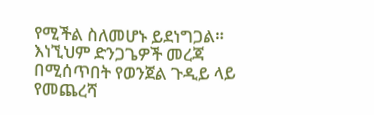የሚችል ስለመሆኑ ይደነግጋል። እነኚህም ድንጋጌዎች መረጃ በሚሰጥበት የወንጀል ጉዲይ ላይ የመጨረሻ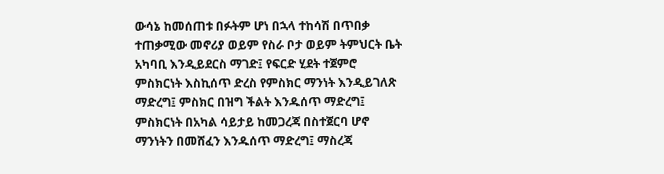ውሳኔ ከመሰጠቱ በፉትም ሆነ በኋላ ተከሳሽ በጥበቃ ተጠቃሚው መኖሪያ ወይም የስራ ቦታ ወይም ትምህርት ቤት አካባቢ እንዲይደርስ ማገድ፤ የፍርድ ሂደት ተጀምሮ ምስክርነት እስኪሰጥ ድረስ የምስክር ማንነት እንዲይገለጽ ማድረግ፤ ምስክር በዝግ ችልት እንዱሰጥ ማድረግ፤ ምስክርነት በአካል ሳይታይ ከመጋረጃ በስተጀርባ ሆኖ ማንነትን በመሸፈን እንዱሰጥ ማድረግ፤ ማስረጃ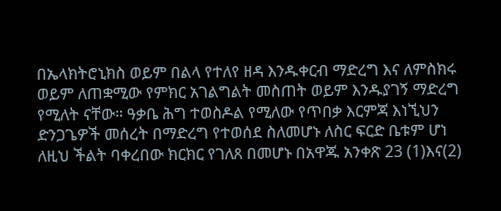በኤላክትሮኒክስ ወይም በልላ የተለየ ዘዳ እንዱቀርብ ማድረግ እና ለምስክሩ ወይም ለጠቋሚው የምክር አገልግልት መስጠት ወይም እንዱያገኝ ማድረግ የሚለት ናቸው። ዓቃቤ ሕግ ተወስዶል የሚለው የጥበቃ እርምጃ እነኚህን ድንጋጌዎች መሰረት በማድረግ የተወሰደ ስለመሆኑ ለስር ፍርድ ቤቱም ሆነ ለዚህ ችልት ባቀረበው ክርክር የገለጸ በመሆኑ በአዋጁ አንቀጽ 23 (1)እና(2)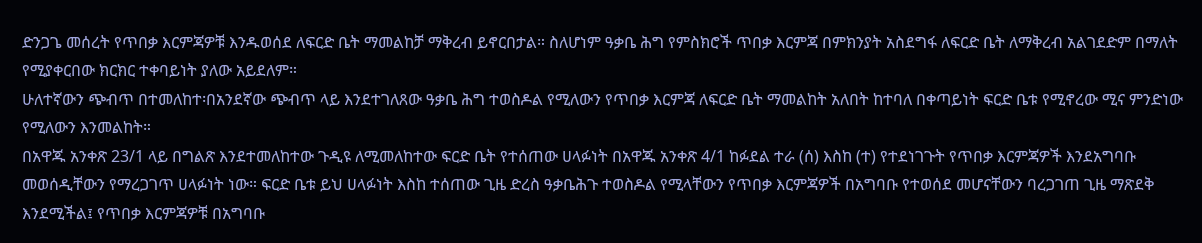ድንጋጌ መሰረት የጥበቃ እርምጃዎቹ እንዱወሰደ ለፍርድ ቤት ማመልከቻ ማቅረብ ይኖርበታል። ስለሆነም ዓቃቤ ሕግ የምስክሮች ጥበቃ እርምጃ በምክንያት አስደግፋ ለፍርድ ቤት ለማቅረብ አልገደድም በማለት የሚያቀርበው ክርክር ተቀባይነት ያለው አይደለም።
ሁለተኛውን ጭብጥ በተመለከተ፡በአንደኛው ጭብጥ ላይ እንደተገለጸው ዓቃቤ ሕግ ተወስዶል የሚለውን የጥበቃ እርምጃ ለፍርድ ቤት ማመልከት አለበት ከተባለ በቀጣይነት ፍርድ ቤቱ የሚኖረው ሚና ምንድነው የሚለውን እንመልከት።
በአዋጁ አንቀጽ 23/1 ላይ በግልጽ እንደተመለከተው ጉዲዩ ለሚመለከተው ፍርድ ቤት የተሰጠው ሀላፉነት በአዋጁ አንቀጽ 4/1 ከፉደል ተራ (ሰ) እስከ (ተ) የተደነገጉት የጥበቃ እርምጃዎች እንደአግባቡ መወሰዲቸውን የማረጋገጥ ሀላፉነት ነው። ፍርድ ቤቱ ይህ ሀላፉነት እስከ ተሰጠው ጊዜ ድረስ ዓቃቤሕጉ ተወስዶል የሚላቸውን የጥበቃ እርምጃዎች በአግባቡ የተወሰደ መሆናቸውን ባረጋገጠ ጊዜ ማጽደቅ እንደሚችል፤ የጥበቃ እርምጃዎቹ በአግባቡ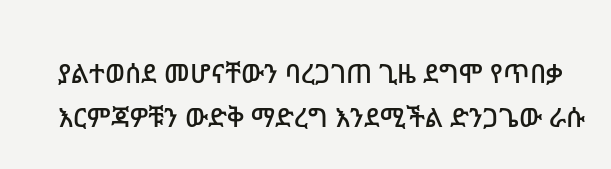ያልተወሰደ መሆናቸውን ባረጋገጠ ጊዜ ደግሞ የጥበቃ እርምጃዎቹን ውድቅ ማድረግ እንደሚችል ድንጋጌው ራሱ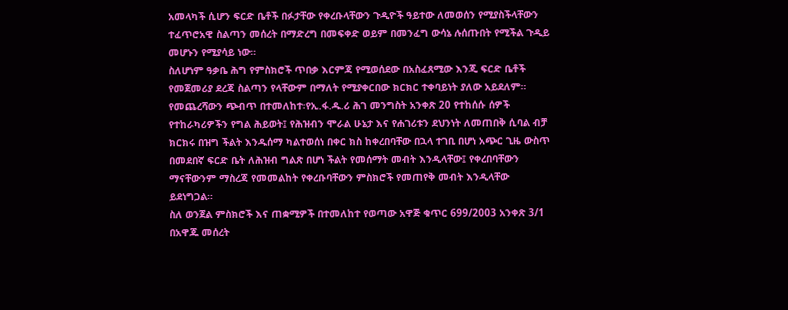አመላካች ሲሆን ፍርድ ቤቶች በፉታቸው የቀረቡላቸውን ጉዲዮች ዓይተው ለመወሰን የሚያስችላቸውን ተፈጥሮአዊ ስልጣን መሰረት በማድረግ በመፍቀድ ወይም በመንፈግ ውሳኔ ሉሰጡበት የሚችል ጉዲይ መሆኑን የሚያሳይ ነው።
ስለሆነም ዓቃቤ ሕግ የምስክሮች ጥበቃ እርምጃ የሚወሰደው በአስፈጸሚው እንጂ ፍርድ ቤቶች የመጀመሪያ ደረጃ ስልጣን የላቸውም በማለት የሚያቀርበው ክርክር ተቀባይነት ያለው አይደለም።
የመጨረሻውን ጭብጥ በተመለከተ፡የኢ.ፋ.ዱ.ሪ ሕገ መንግስት አንቀጽ 20 የተከሰሱ ሰዎች የተከራካሪዎችን የግል ሕይወት፤ የሕዝብን ሞራል ሁኔታ እና የሐገሪቱን ደህንነት ለመጠበቅ ሲባል ብቻ ክርክሩ በዝግ ችልት እንዱሰማ ካልተወሰነ በቀር ክስ ከቀረበባቸው በኋላ ተገቢ በሆነ አጭር ጊዜ ውስጥ በመደበኛ ፍርድ ቤት ለሕዝብ ግልጽ በሆነ ችልት የመሰማት መብት እንዲላቸው፤ የቀረበባቸውን ማናቸውንም ማስረጃ የመመልከት የቀረቡባቸውን ምስክሮች የመጠየቅ መብት እንዲላቸው ይደነግጋል።
ስለ ወንጀል ምስክሮች እና ጠቋሚዎች በተመለከተ የወጣው አዋጅ ቁጥር 699/2003 አንቀጽ 3/1 በአዋጁ መሰረት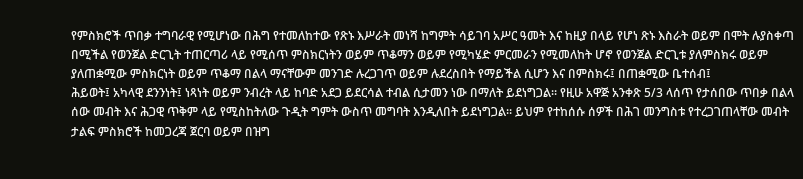የምስክሮች ጥበቃ ተግባራዊ የሚሆነው በሕግ የተመለከተው የጽኑ እሥራት መነሻ ከግምት ሳይገባ አሥር ዓመት እና ከዚያ በላይ የሆነ ጽኑ እስራት ወይም በሞት ሉያስቀጣ በሚችል የወንጀል ድርጊት ተጠርጣሪ ላይ የሚሰጥ ምስክርነትን ወይም ጥቆማን ወይም የሚካሄድ ምርመራን የሚመለከት ሆኖ የወንጀል ድርጊቱ ያለምስክሩ ወይም ያለጠቋሚው ምስክርነት ወይም ጥቆማ በልላ ማናቸውም መንገድ ሉረጋገጥ ወይም ሉደረስበት የማይችል ሲሆን እና በምስክሩ፤ በጠቋሚው ቤተሰብ፤
ሕይወት፤ አካላዊ ደንንነት፤ ነጻነት ወይም ንብረት ላይ ከባድ አደጋ ይደርሳል ተብል ሲታመን ነው በማለት ይደነግጋል። የዚሁ አዋጅ አንቀጽ 5/3 ላሰጥ የታሰበው ጥበቃ በልላ ሰው መብት እና ሕጋዊ ጥቅም ላይ የሚስከትለው ጉዲት ግምት ውስጥ መግባት እንዲለበት ይደነግጋል። ይህም የተከሰሱ ሰዎች በሕገ መንግስቱ የተረጋገጠላቸው መብት ታልፍ ምስክሮች ከመጋረጃ ጀርባ ወይም በዝግ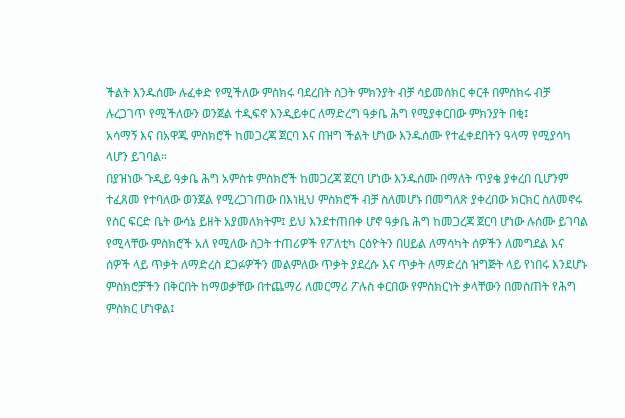ችልት እንዱሰሙ ሉፈቀድ የሚችለው ምስክሩ ባደረበት ስጋት ምክንያት ብቻ ሳይመሰክር ቀርቶ በምስክሩ ብቻ ሉረጋገጥ የሚችለውን ወንጀል ተዲፍኖ እንዲይቀር ለማድረግ ዓቃቤ ሕግ የሚያቀርበው ምክንያት በቂ፤
አሳማኝ እና በአዋጁ ምስክሮች ከመጋረጃ ጀርባ እና በዝግ ችልት ሆነው እንዱሰሙ የተፈቀደበትን ዓላማ የሚያሳካ ላሆን ይገባል።
በያዝነው ጉዲይ ዓቃቤ ሕግ አምስቱ ምስክሮች ከመጋረጃ ጀርባ ሆነው እንዱሰሙ በማለት ጥያቄ ያቀረበ ቢሆንም ተፈጸመ የተባለው ወንጀል የሚረጋገጠው በእነዚህ ምስክሮች ብቻ ስለመሆኑ በመግለጽ ያቀረበው ክርክር ስለመኖሩ የስር ፍርድ ቤት ውሳኔ ይዘት አያመለክትም፤ ይህ እንደተጠበቀ ሆኖ ዓቃቤ ሕግ ከመጋረጃ ጀርባ ሆነው ሉሰሙ ይገባል የሚላቸው ምስክሮች አለ የሚለው ስጋት ተጠሪዎች የፖለቲካ ርዕዮትን በሀይል ለማሳካት ሰዎችን ለመግደል እና ሰዎች ላይ ጥቃት ለማድረስ ደጋፉዎችን መልምለው ጥቃት ያደረሱ እና ጥቃት ለማድረስ ዝግጅት ላይ የነበሩ እንደሆኑ ምስክሮቻችን በቅርበት ከማወቃቸው በተጨማሪ ለመርማሪ ፖሉስ ቀርበው የምስክርነት ቃላቸውን በመስጠት የሕግ ምስክር ሆነዋል፤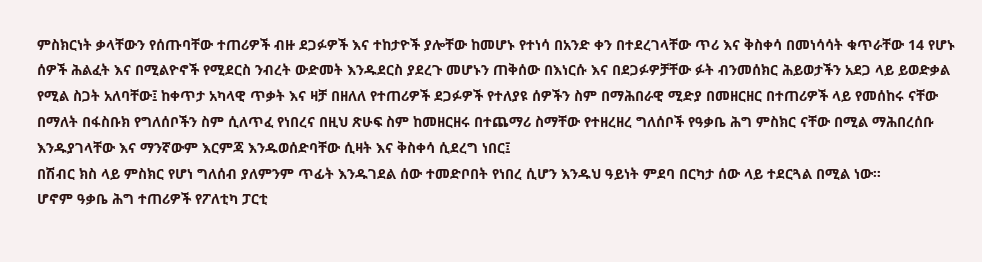ምስክርነት ቃላቸውን የሰጡባቸው ተጠሪዎች ብዙ ደጋፉዎች እና ተከታዮች ያሎቸው ከመሆኑ የተነሳ በአንድ ቀን በተደረገላቸው ጥሪ እና ቅስቀሳ በመነሳሳት ቁጥራቸው 14 የሆኑ ሰዎች ሕልፈት እና በሚልዮኖች የሚደርስ ንብረት ውድመት እንዱደርስ ያደረጉ መሆኑን ጠቅሰው በእነርሱ እና በደጋፉዎቻቸው ፉት ብንመሰክር ሕይወታችን አደጋ ላይ ይወድቃል የሚል ስጋት አለባቸው፤ ከቀጥታ አካላዊ ጥቃት እና ዛቻ በዘለለ የተጠሪዎች ደጋፉዎች የተለያዩ ሰዎችን ስም በማሕበራዊ ሚድያ በመዘርዘር በተጠሪዎች ላይ የመሰከሩ ናቸው በማለት በፋስቡክ የግለሰቦችን ስም ሲለጥፈ የነበረና በዚህ ጽሁፍ ስም ከመዘርዘሩ በተጨማሪ ስማቸው የተዘረዘረ ግለሰቦች የዓቃቤ ሕግ ምስክር ናቸው በሚል ማሕበረሰቡ እንዱያገላቸው እና ማንኛውም እርምጃ እንዱወሰድባቸው ሲዛት እና ቅስቀሳ ሲደረግ ነበር፤
በሽብር ክስ ላይ ምስክር የሆነ ግለሰብ ያለምንም ጥፊት እንዱገደል ሰው ተመድቦበት የነበረ ሲሆን እንዱህ ዓይነት ምደባ በርካታ ሰው ላይ ተደርጓል በሚል ነው።
ሆኖም ዓቃቤ ሕግ ተጠሪዎች የፖለቲካ ፓርቲ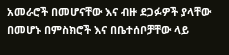አመራሮች በመሆናቸው እና ብዙ ደጋፉዎች ያላቸው በመሆኑ በምስክሮች እና በቤተሰቦቻቸው ላይ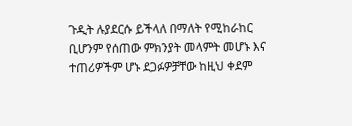ጉዲት ሉያደርሱ ይችላለ በማለት የሚከራከር ቢሆንም የሰጠው ምክንያት መላምት መሆኑ እና ተጠሪዎችም ሆኑ ደጋፉዎቻቸው ከዚህ ቀደም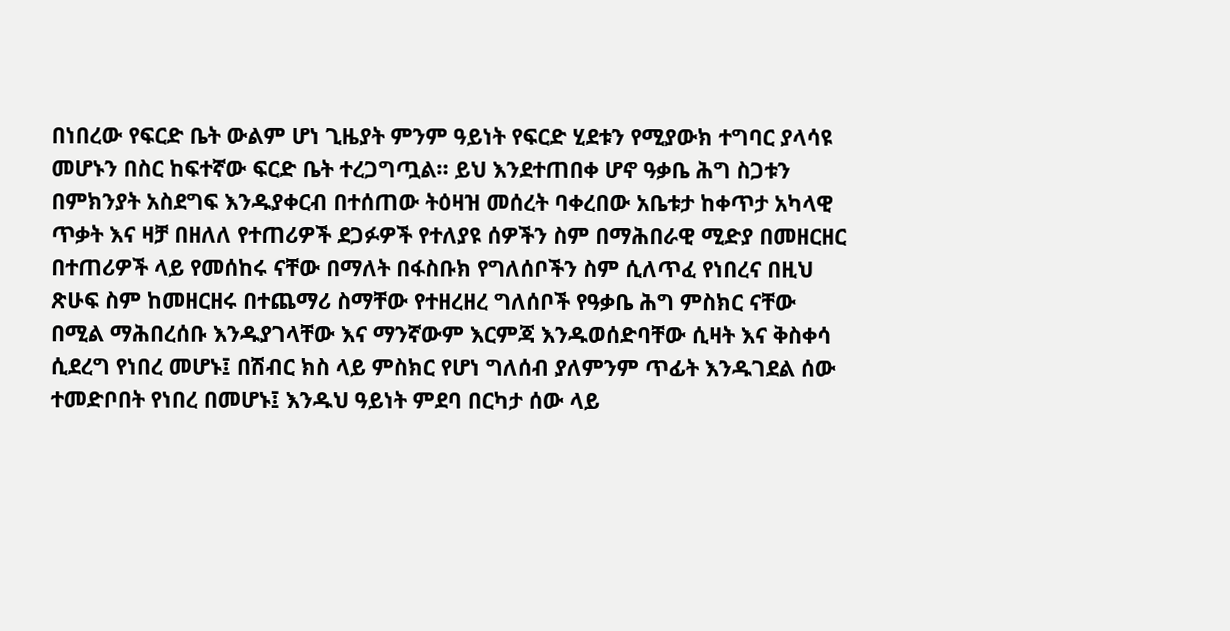በነበረው የፍርድ ቤት ውልም ሆነ ጊዜያት ምንም ዓይነት የፍርድ ሂደቱን የሚያውክ ተግባር ያላሳዩ መሆኑን በስር ከፍተኛው ፍርድ ቤት ተረጋግጧል። ይህ እንደተጠበቀ ሆኖ ዓቃቤ ሕግ ስጋቱን በምክንያት አስደግፍ እንዱያቀርብ በተሰጠው ትዕዛዝ መሰረት ባቀረበው አቤቱታ ከቀጥታ አካላዊ ጥቃት እና ዛቻ በዘለለ የተጠሪዎች ደጋፉዎች የተለያዩ ሰዎችን ስም በማሕበራዊ ሚድያ በመዘርዘር በተጠሪዎች ላይ የመሰከሩ ናቸው በማለት በፋስቡክ የግለሰቦችን ስም ሲለጥፈ የነበረና በዚህ ጽሁፍ ስም ከመዘርዘሩ በተጨማሪ ስማቸው የተዘረዘረ ግለሰቦች የዓቃቤ ሕግ ምስክር ናቸው በሚል ማሕበረሰቡ እንዱያገላቸው እና ማንኛውም እርምጃ እንዱወሰድባቸው ሲዛት እና ቅስቀሳ ሲደረግ የነበረ መሆኑ፤ በሽብር ክስ ላይ ምስክር የሆነ ግለሰብ ያለምንም ጥፊት እንዱገደል ሰው ተመድቦበት የነበረ በመሆኑ፤ እንዱህ ዓይነት ምደባ በርካታ ሰው ላይ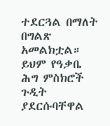ተደርጓል በማለት በግልጽ አመልክቷል። ይህም የዓቃቤ ሕግ ምስክሮች ጉዲት ያደርሱባቸዋል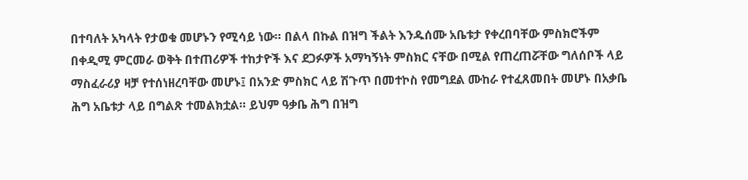በተባለት አካላት የታወቁ መሆኑን የሚሳይ ነው። በልላ በኩል በዝግ ችልት እንዱሰሙ አቤቱታ የቀረበባቸው ምስክሮችም በቀዲሚ ምርመራ ወቅት በተጠሪዎች ተከታዮች እና ደጋፉዎች አማካኝነት ምስክር ናቸው በሚል የጠረጠሯቸው ግለሰቦች ላይ ማስፈራሪያ ዛቻ የተሰነዘረባቸው መሆኑ፤ በአንድ ምስክር ላይ ሽጉጥ በመተኮስ የመግደል ሙከራ የተፈጸመበት መሆኑ በአቃቤ ሕግ አቤቱታ ላይ በግልጽ ተመልክቷል። ይህም ዓቃቤ ሕግ በዝግ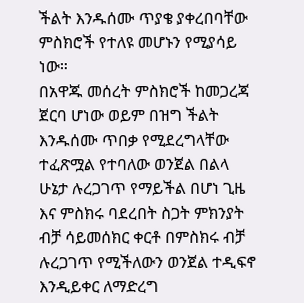ችልት እንዱሰሙ ጥያቄ ያቀረበባቸው ምስክሮች የተለዩ መሆኑን የሚያሳይ ነው።
በአዋጁ መሰረት ምስክሮች ከመጋረጃ ጀርባ ሆነው ወይም በዝግ ችልት እንዱሰሙ ጥበቃ የሚደረግላቸው ተፈጽሟል የተባለው ወንጀል በልላ ሁኔታ ሉረጋገጥ የማይችል በሆነ ጊዜ እና ምስክሩ ባደረበት ስጋት ምክንያት ብቻ ሳይመሰክር ቀርቶ በምስክሩ ብቻ ሉረጋገጥ የሚችለውን ወንጀል ተዲፍኖ እንዲይቀር ለማድረግ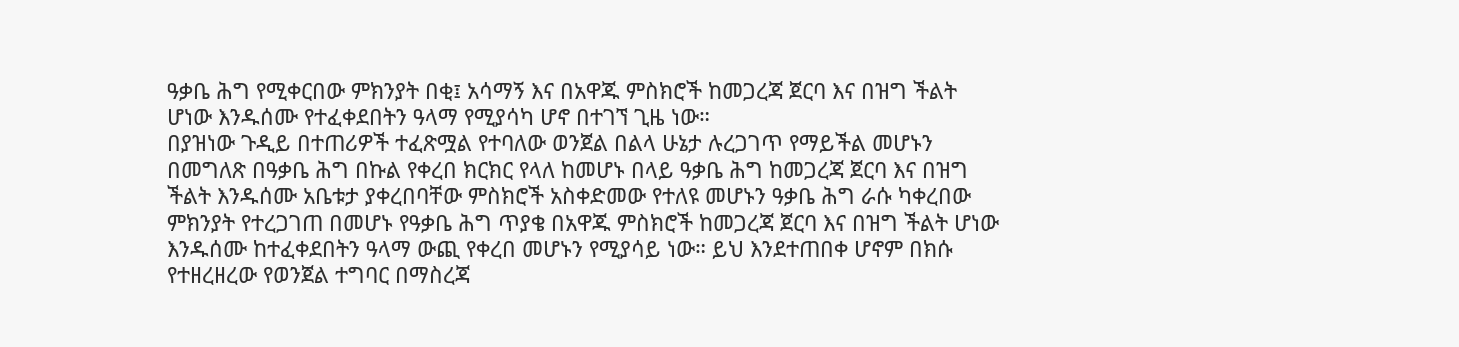ዓቃቤ ሕግ የሚቀርበው ምክንያት በቂ፤ አሳማኝ እና በአዋጁ ምስክሮች ከመጋረጃ ጀርባ እና በዝግ ችልት ሆነው እንዱሰሙ የተፈቀደበትን ዓላማ የሚያሳካ ሆኖ በተገኘ ጊዜ ነው።
በያዝነው ጉዲይ በተጠሪዎች ተፈጽሟል የተባለው ወንጀል በልላ ሁኔታ ሉረጋገጥ የማይችል መሆኑን በመግለጽ በዓቃቤ ሕግ በኩል የቀረበ ክርክር የላለ ከመሆኑ በላይ ዓቃቤ ሕግ ከመጋረጃ ጀርባ እና በዝግ ችልት እንዱሰሙ አቤቱታ ያቀረበባቸው ምስክሮች አስቀድመው የተለዩ መሆኑን ዓቃቤ ሕግ ራሱ ካቀረበው ምክንያት የተረጋገጠ በመሆኑ የዓቃቤ ሕግ ጥያቄ በአዋጁ ምስክሮች ከመጋረጃ ጀርባ እና በዝግ ችልት ሆነው እንዱሰሙ ከተፈቀደበትን ዓላማ ውጪ የቀረበ መሆኑን የሚያሳይ ነው። ይህ እንደተጠበቀ ሆኖም በክሱ የተዘረዘረው የወንጀል ተግባር በማስረጃ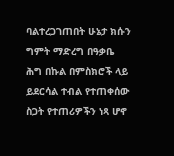ባልተረጋገጠበት ሁኔታ ክሱን ግምት ማድረግ በዓቃቤ ሕግ በኩል በምስክሮች ላይ ይደርሳል ተብል የተጠቀሰው ስጋት የተጠሪዎችን ነጻ ሆኖ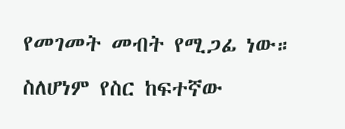የመገመት መብት የሚጋፊ ነው። ስለሆነም የስር ከፍተኛው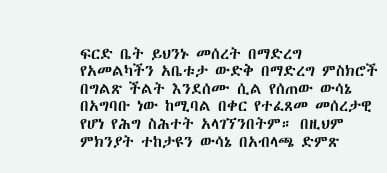ፍርድ ቤት ይህንኑ መሰረት በማድረግ የአመልካችን አቤቱታ ውድቅ በማድረግ ምስክሮች በግልጽ ችልት እንደሰሙ ሲል የሰጠው ውሳኔ በአግባቡ ነው ከሚባል በቀር የተፈጸመ መሰረታዊ የሆነ የሕግ ስሕተት አላገኘንበትም። በዚህም ምክንያት ተከታዩን ውሳኔ በአብላጫ ድምጽ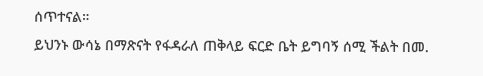ሰጥተናል።
ይህንኑ ውሳኔ በማጽናት የፋዳራለ ጠቅላይ ፍርድ ቤት ይግባኝ ሰሚ ችልት በመ.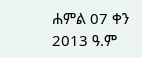ሐምል 07 ቀን 2013 ዓ.ም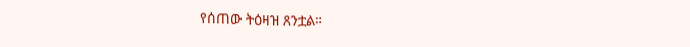የሰጠው ትዕዛዝ ጸንቷል።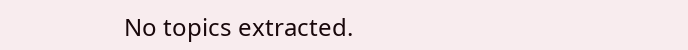No topics extracted.